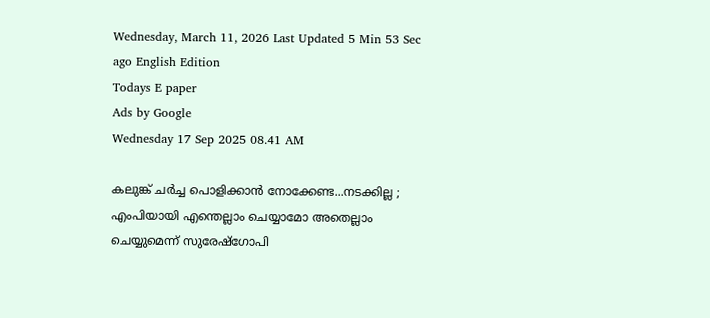Wednesday, March 11, 2026 Last Updated 5 Min 53 Sec ago English Edition
Todays E paper
Ads by Google
Wednesday 17 Sep 2025 08.41 AM

കലുങ്ക് ചര്‍ച്ച പൊളിക്കാന്‍ നോക്കേണ്ട...നടക്കില്ല ; എംപിയായി എന്തെല്ലാം ചെയ്യാമോ അതെല്ലാം ചെയ്യുമെന്ന് സുരേഷ്ഗോപി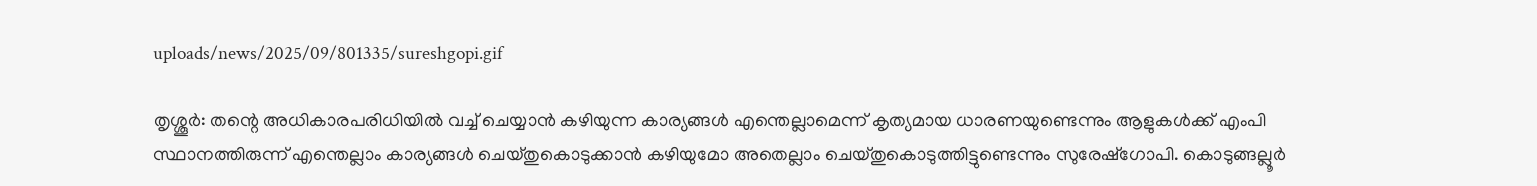uploads/news/2025/09/801335/sureshgopi.gif

തൃശ്ശൂര്‍: തന്റെ അധികാരപരിധിയില്‍ വച്ച് ചെയ്യാന്‍ കഴിയുന്ന കാര്യങ്ങള്‍ എന്തെല്ലാമെന്ന് കൃത്യമായ ധാരണയുണ്ടെന്നും ആളുകള്‍ക്ക് എംപി സ്ഥാനത്തിരുന്ന് എന്തെല്ലാം കാര്യങ്ങള്‍ ചെയ്തുകൊടുക്കാന്‍ കഴിയുമോ അതെല്ലാം ചെയ്തുകൊടുത്തിട്ടുണ്ടെന്നും സുരേഷ്‌ഗോപി. കൊടുങ്ങല്ലൂര്‍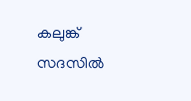കലുങ്ക് സദസില്‍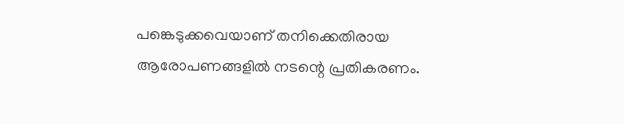പങ്കെടുക്കവെയാണ് തനിക്കെതിരായ ആരോപണങ്ങളില്‍ നടന്റെ പ്രതികരണം.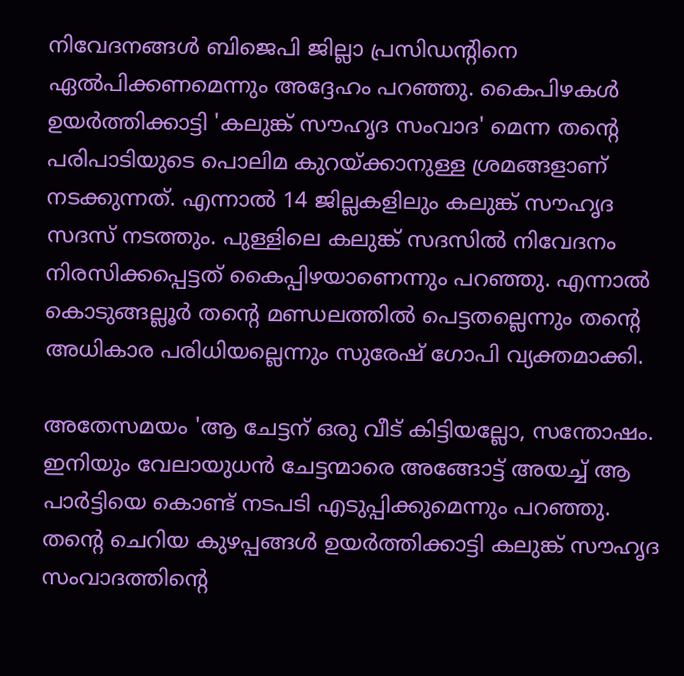നിവേദനങ്ങള്‍ ബിജെപി ജില്ലാ പ്രസിഡന്റിനെ ഏല്‍പിക്കണമെന്നും അദ്ദേഹം പറഞ്ഞു. കൈപിഴകള്‍ ഉയര്‍ത്തിക്കാട്ടി 'കലുങ്ക് സൗഹൃദ സംവാദ' മെന്ന തന്റെ പരിപാടിയുടെ പൊലിമ കുറയ്ക്കാനുള്ള ശ്രമങ്ങളാണ് നടക്കുന്നത്. എന്നാല്‍ 14 ജില്ലകളിലും കലുങ്ക് സൗഹൃദ സദസ് നടത്തും. പുള്ളിലെ കലുങ്ക് സദസില്‍ നിവേദനം നിരസിക്കപ്പെട്ടത് കൈപ്പിഴയാണെന്നും പറഞ്ഞു. എന്നാല്‍ കൊടുങ്ങല്ലൂര്‍ തന്റെ മണ്ഡലത്തില്‍ പെട്ടതല്ലെന്നും തന്റെ അധികാര പരിധിയല്ലെന്നും സുരേഷ് ഗോപി വ്യക്തമാക്കി.

അതേസമയം 'ആ ചേട്ടന് ഒരു വീട് കിട്ടിയല്ലോ, സന്തോഷം. ഇനിയും വേലായുധന്‍ ചേട്ടന്മാരെ അങ്ങോട്ട് അയച്ച് ആ പാര്‍ട്ടിയെ കൊണ്ട് നടപടി എടുപ്പിക്കുമെന്നും പറഞ്ഞു. തന്റെ ചെറിയ കുഴപ്പങ്ങള്‍ ഉയര്‍ത്തിക്കാട്ടി കലുങ്ക് സൗഹൃദ സംവാദത്തിന്റെ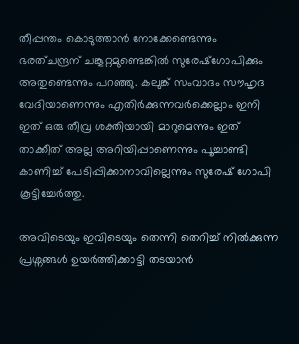തീപ്പന്തം കൊടുത്താന്‍ നോക്കേണ്ടെന്നും ഭരത്ചന്ദ്രന് ചങ്കൂറ്റമുണ്ടെങ്കില്‍ സുരേഷ്‌ഗോപിക്കും അതുണ്ടെന്നും പറഞ്ഞു. കലുങ്ക് സംവാദം സൗഹൃദ വേദിയാണെന്നും എതിര്‍ക്കുന്നവര്‍ക്കെല്ലാം ഇനി ഇത് ഒരു തീവ്ര ശക്തിയായി മാറുമെന്നും ഇത് താക്കീത് അല്ല അറിയിപ്പാണെന്നും പൂച്ചാണ്ടി കാണിച്ച് പേടിപ്പിക്കാനാവില്ലെന്നും സുരേഷ് ഗോപി കൂട്ടിച്ചേര്‍ത്തു.

അവിടെയും ഇവിടെയും തെന്നി തെറിച്ച് നില്‍ക്കുന്ന പ്രശ്നങ്ങള്‍ ഉയര്‍ത്തിക്കാട്ടി തടയാന്‍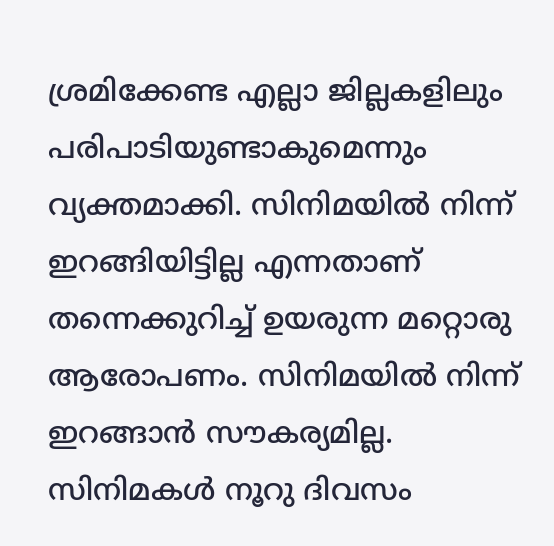ശ്രമിക്കേണ്ട എല്ലാ ജില്ലകളിലും പരിപാടിയുണ്ടാകുമെന്നും വ്യക്തമാക്കി. സിനിമയില്‍ നിന്ന് ഇറങ്ങിയിട്ടില്ല എന്നതാണ് തന്നെക്കുറിച്ച് ഉയരുന്ന മറ്റൊരു ആരോപണം. സിനിമയില്‍ നിന്ന് ഇറങ്ങാന്‍ സൗകര്യമില്ല. സിനിമകള്‍ നൂറു ദിവസം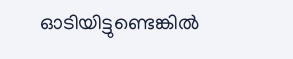ഓടിയിട്ടുണ്ടെങ്കില്‍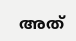അത്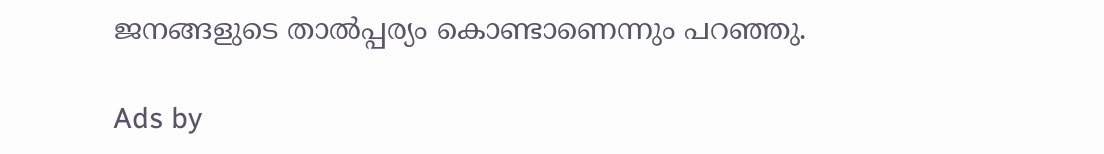ജനങ്ങളുടെ താല്‍പ്പര്യം കൊണ്ടാണെന്നും പറഞ്ഞു.

Ads by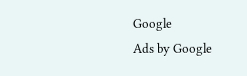Google
Ads by Google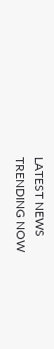LATEST NEWS
TRENDING NOW